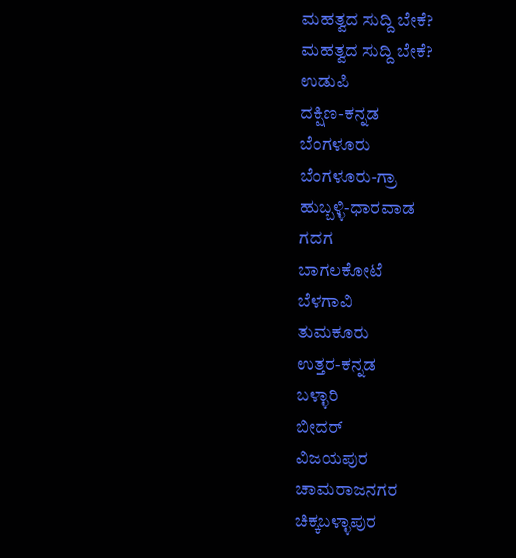ಮಹತ್ವದ ಸುದ್ದಿ ಬೇಕೆ?
ಮಹತ್ವದ ಸುದ್ದಿ ಬೇಕೆ?
ಉಡುಪಿ
ದಕ್ಷಿಣ-ಕನ್ನಡ
ಬೆಂಗಳೂರು
ಬೆಂಗಳೂರು-ಗ್ರಾ
ಹುಬ್ಬಳ್ಳಿ-ಧಾರವಾಡ
ಗದಗ
ಬಾಗಲಕೋಟೆ
ಬೆಳಗಾವಿ
ತುಮಕೂರು
ಉತ್ತರ-ಕನ್ನಡ
ಬಳ್ಳಾರಿ
ಬೀದರ್
ವಿಜಯಪುರ
ಚಾಮರಾಜನಗರ
ಚಿಕ್ಕಬಳ್ಳಾಪುರ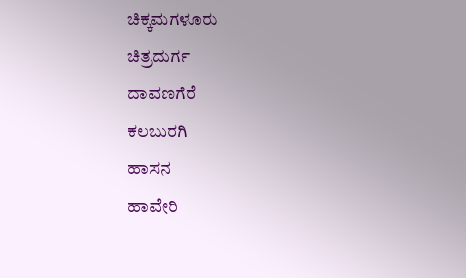ಚಿಕ್ಕಮಗಳೂರು
ಚಿತ್ರದುರ್ಗ
ದಾವಣಗೆರೆ
ಕಲಬುರಗಿ
ಹಾಸನ
ಹಾವೇರಿ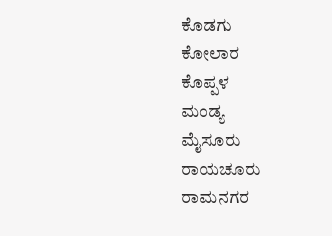ಕೊಡಗು
ಕೋಲಾರ
ಕೊಪ್ಪಳ
ಮಂಡ್ಯ
ಮೈಸೂರು
ರಾಯಚೂರು
ರಾಮನಗರ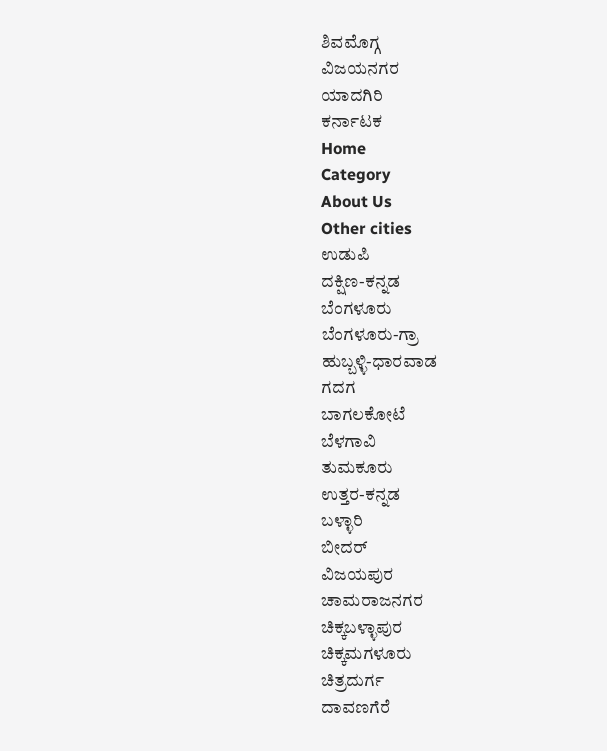ಶಿವಮೊಗ್ಗ
ವಿಜಯನಗರ
ಯಾದಗಿರಿ
ಕರ್ನಾಟಕ
Home
Category
About Us
Other cities
ಉಡುಪಿ
ದಕ್ಷಿಣ-ಕನ್ನಡ
ಬೆಂಗಳೂರು
ಬೆಂಗಳೂರು-ಗ್ರಾ
ಹುಬ್ಬಳ್ಳಿ-ಧಾರವಾಡ
ಗದಗ
ಬಾಗಲಕೋಟೆ
ಬೆಳಗಾವಿ
ತುಮಕೂರು
ಉತ್ತರ-ಕನ್ನಡ
ಬಳ್ಳಾರಿ
ಬೀದರ್
ವಿಜಯಪುರ
ಚಾಮರಾಜನಗರ
ಚಿಕ್ಕಬಳ್ಳಾಪುರ
ಚಿಕ್ಕಮಗಳೂರು
ಚಿತ್ರದುರ್ಗ
ದಾವಣಗೆರೆ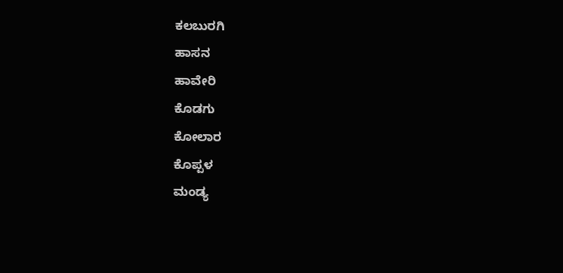ಕಲಬುರಗಿ
ಹಾಸನ
ಹಾವೇರಿ
ಕೊಡಗು
ಕೋಲಾರ
ಕೊಪ್ಪಳ
ಮಂಡ್ಯ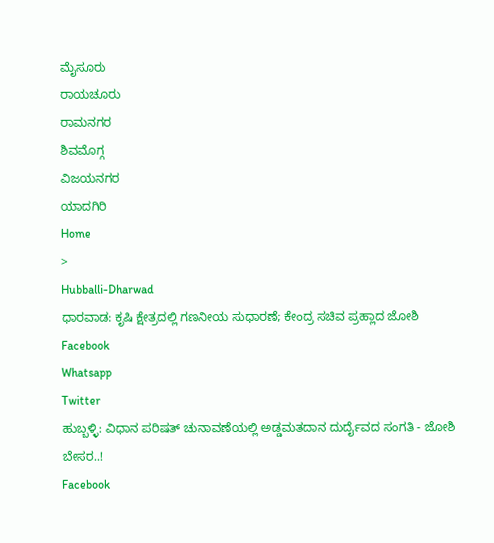ಮೈಸೂರು
ರಾಯಚೂರು
ರಾಮನಗರ
ಶಿವಮೊಗ್ಗ
ವಿಜಯನಗರ
ಯಾದಗಿರಿ
Home
>
Hubballi-Dharwad
ಧಾರವಾಡ: ಕೃಷಿ ಕ್ಷೇತ್ರದಲ್ಲಿ ಗಣನೀಯ ಸುಧಾರಣೆ; ಕೇಂದ್ರ ಸಚಿವ ಪ್ರಹ್ಲಾದ ಜೋಶಿ
Facebook
Whatsapp
Twitter
ಹುಬ್ಬಳ್ಳಿ: ವಿಧಾನ ಪರಿಷತ್ ಚುನಾವಣೆಯಲ್ಲಿ ಅಡ್ಡಮತದಾನ ದುರ್ದೈವದ ಸಂಗತಿ - ಜೋಶಿ ಬೇಸರ..!
Facebook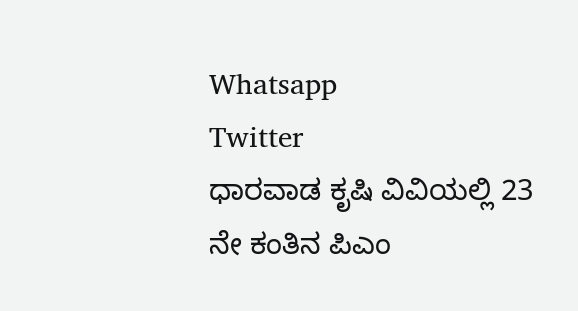Whatsapp
Twitter
ಧಾರವಾಡ ಕೃಷಿ ವಿವಿಯಲ್ಲಿ 23 ನೇ ಕಂತಿನ ಪಿಎಂ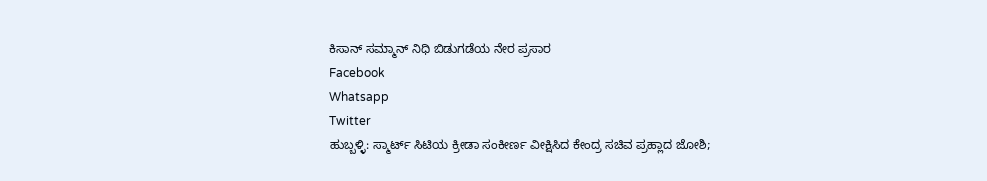ಕಿಸಾನ್ ಸಮ್ಮಾನ್ ನಿಧಿ ಬಿಡುಗಡೆಯ ನೇರ ಪ್ರಸಾರ
Facebook
Whatsapp
Twitter
ಹುಬ್ಬಳ್ಳಿ: ಸ್ಮಾರ್ಟ್ ಸಿಟಿಯ ಕ್ರೀಡಾ ಸಂಕೀರ್ಣ ವೀಕ್ಷಿಸಿದ ಕೇಂದ್ರ ಸಚಿವ ಪ್ರಹ್ಲಾದ ಜೋಶಿ;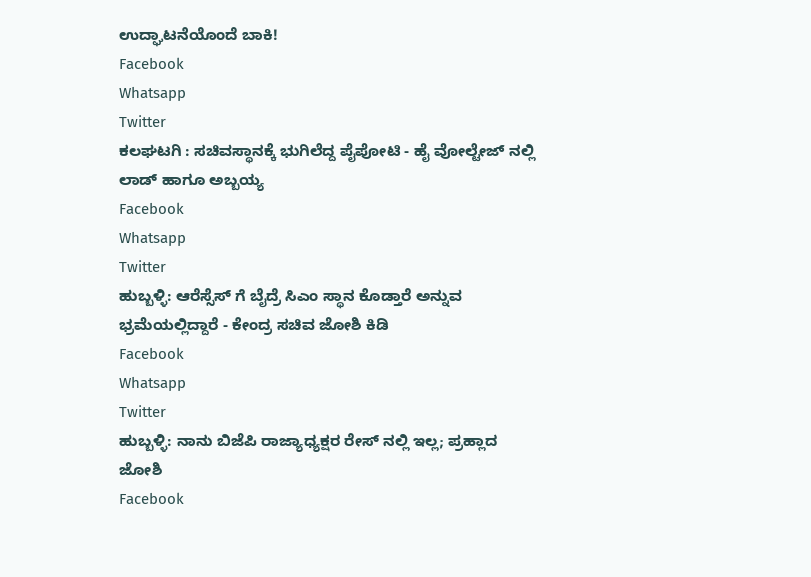ಉದ್ಘಾಟನೆಯೊಂದೆ ಬಾಕಿ!
Facebook
Whatsapp
Twitter
ಕಲಘಟಗಿ : ಸಚಿವಸ್ಥಾನಕ್ಕೆ ಭುಗಿಲೆದ್ದ ಪೈಪೋಟಿ - ಹೈ ವೋಲ್ಟೇಜ್ ನಲ್ಲಿ ಲಾಡ್ ಹಾಗೂ ಅಬ್ಬಯ್ಯ
Facebook
Whatsapp
Twitter
ಹುಬ್ಬಳ್ಳಿ: ಆರೆಸ್ಸೆಸ್ ಗೆ ಬೈದ್ರೆ ಸಿಎಂ ಸ್ಥಾನ ಕೊಡ್ತಾರೆ ಅನ್ನುವ ಭ್ರಮೆಯಲ್ಲಿದ್ದಾರೆ - ಕೇಂದ್ರ ಸಚಿವ ಜೋಶಿ ಕಿಡಿ
Facebook
Whatsapp
Twitter
ಹುಬ್ಬಳ್ಳಿ: ನಾನು ಬಿಜೆಪಿ ರಾಜ್ಯಾಧ್ಯಕ್ಷರ ರೇಸ್ ನಲ್ಲಿ ಇಲ್ಲ; ಪ್ರಹ್ಲಾದ ಜೋಶಿ
Facebook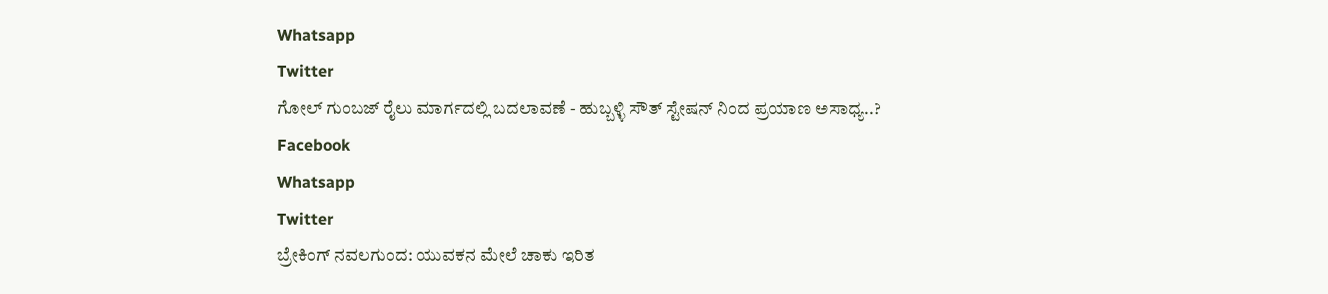Whatsapp
Twitter
ಗೋಲ್ ಗುಂಬಜ್ ರೈಲು ಮಾರ್ಗದಲ್ಲಿ ಬದಲಾವಣೆ - ಹುಬ್ಬಳ್ಳಿ ಸೌತ್ ಸ್ಟೇಷನ್ ನಿಂದ ಪ್ರಯಾಣ ಅಸಾಧ್ಯ..?
Facebook
Whatsapp
Twitter
ಬ್ರೇಕಿಂಗ್ ನವಲಗುಂದ: ಯುವಕನ ಮೇಲೆ ಚಾಕು ಇರಿತ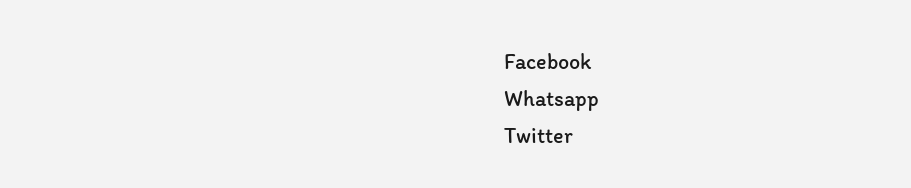Facebook
Whatsapp
Twitter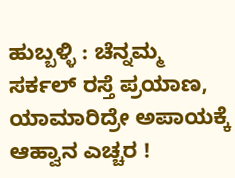ಹುಬ್ಬಳ್ಳಿ : ಚೆನ್ನಮ್ಮ ಸರ್ಕಲ್ ರಸ್ತೆ ಪ್ರಯಾಣ, ಯಾಮಾರಿದ್ರೇ ಅಪಾಯಕ್ಕೆ ಆಹ್ವಾನ ಎಚ್ಚರ !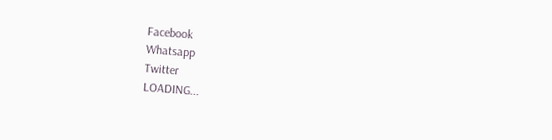Facebook
Whatsapp
Twitter
LOADING...